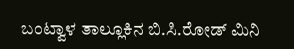ಬಂಟ್ವಾಳ ತಾಲ್ಲೂಕಿನ ಬಿ.ಸಿ.ರೋಡ್ ಮಿನಿ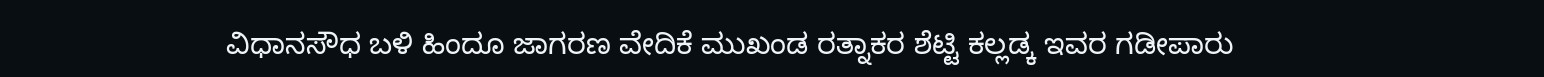ವಿಧಾನಸೌಧ ಬಳಿ ಹಿಂದೂ ಜಾಗರಣ ವೇದಿಕೆ ಮುಖಂಡ ರತ್ನಾಕರ ಶೆಟ್ಟಿ ಕಲ್ಲಡ್ಕ ಇವರ ಗಡೀಪಾರು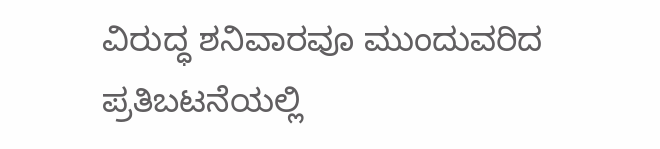ವಿರುದ್ಧ ಶನಿವಾರವೂ ಮುಂದುವರಿದ ಪ್ರತಿಬಟನೆಯಲ್ಲಿ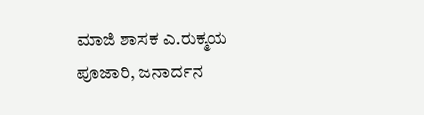ಮಾಜಿ ಶಾಸಕ ಎ.ರುಕ್ಮಯ ಪೂಜಾರಿ, ಜನಾರ್ದನ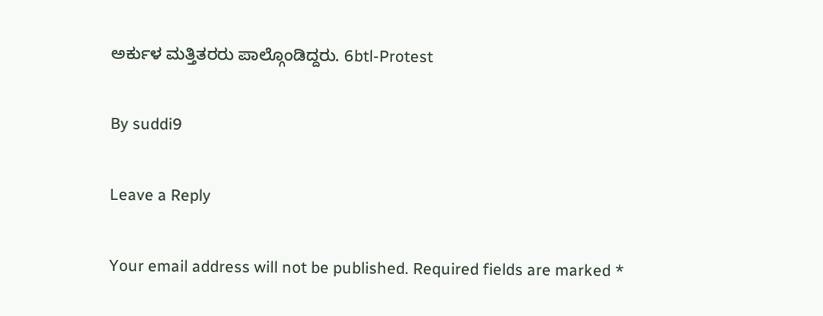ಅರ್ಕುಳ ಮತ್ತಿತರರು ಪಾಲ್ಗೊಂಡಿದ್ದರು. 6btl-Protest

By suddi9

Leave a Reply

Your email address will not be published. Required fields are marked *